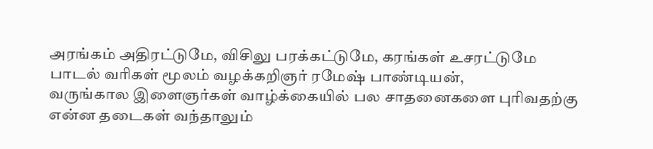அரங்கம் அதிரட்டுமே, விசிலு பரக்கட்டுமே, கரங்கள் உசரட்டுமே பாடல் வரிகள் மூலம் வழக்கறிஞர் ரமேஷ் பாண்டியன்,
வருங்கால இளைஞர்கள் வாழ்க்கையில் பல சாதனைகளை புரிவதற்கு என்ன தடைகள் வந்தாலும்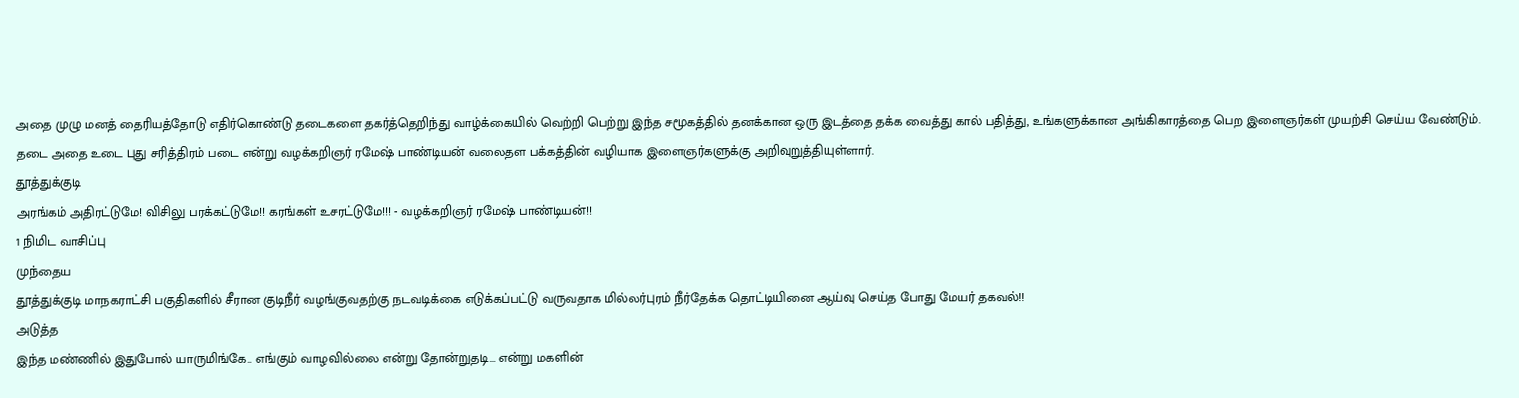அதை முழு மனத் தைரியத்தோடு எதிர்கொண்டு தடைகளை தகர்த்தெறிந்து வாழ்க்கையில் வெற்றி பெற்று இந்த சமூகத்தில் தனக்கான ஒரு இடத்தை தக்க வைத்து கால் பதித்து, உங்களுக்கான அங்கிகாரத்தை பெற இளைஞர்கள் முயற்சி செய்ய வேண்டும்.
தடை அதை உடை புது சரித்திரம் படை என்று வழக்கறிஞர் ரமேஷ் பாண்டியன் வலைதள பக்கத்தின் வழியாக இளைஞர்களுக்கு அறிவுறுத்தியுள்ளார்.
தூத்துக்குடி
அரங்கம் அதிரட்டுமே! விசிலு பரக்கட்டுமே!! கரங்கள் உசரட்டுமே!!! - வழக்கறிஞர் ரமேஷ் பாண்டியன்!!
1 நிமிட வாசிப்பு
முந்தைய
தூத்துக்குடி மாநகராட்சி பகுதிகளில் சீரான குடிநீர் வழங்குவதற்கு நடவடிக்கை எடுக்கப்பட்டு வருவதாக மில்லர்புரம் நீர்தேக்க தொட்டியினை ஆய்வு செய்த போது மேயர் தகவல்!!
அடுத்த
இந்த மண்ணில் இதுபோல் யாருமிங்கே.. எங்கும் வாழவில்லை என்று தோன்றுதடி... என்று மகளின்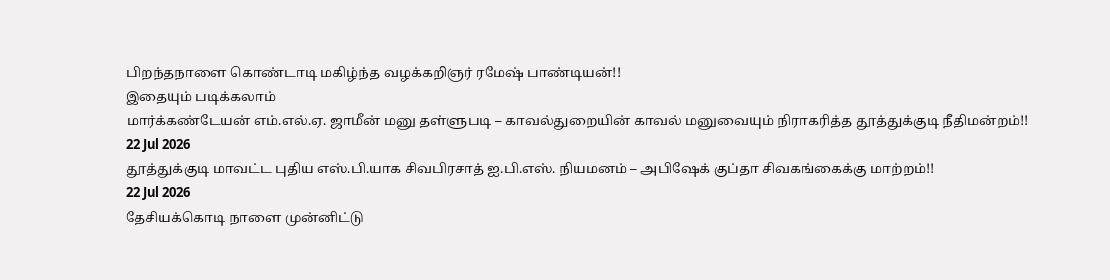பிறந்தநாளை கொண்டாடி மகிழ்ந்த வழக்கறிஞர் ரமேஷ் பாண்டியன்!!
இதையும் படிக்கலாம்
மார்க்கண்டேயன் எம்.எல்.ஏ. ஜாமீன் மனு தள்ளுபடி – காவல்துறையின் காவல் மனுவையும் நிராகரித்த தூத்துக்குடி நீதிமன்றம்!!
22 Jul 2026
தூத்துக்குடி மாவட்ட புதிய எஸ்.பி.யாக சிவபிரசாத் ஐ.பி.எஸ். நியமனம் – அபிஷேக் குப்தா சிவகங்கைக்கு மாற்றம்!!
22 Jul 2026
தேசியக்கொடி நாளை முன்னிட்டு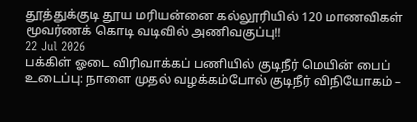தூத்துக்குடி தூய மரியன்னை கல்லூரியில் 120 மாணவிகள் மூவர்ணக் கொடி வடிவில் அணிவகுப்பு!!
22 Jul 2026
பக்கிள் ஓடை விரிவாக்கப் பணியில் குடிநீர் மெயின் பைப் உடைப்பு: நாளை முதல் வழக்கம்போல் குடிநீர் விநியோகம் –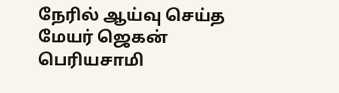நேரில் ஆய்வு செய்த மேயர் ஜெகன் பெரியசாமி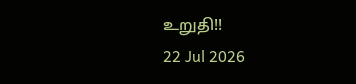உறுதி!!
22 Jul 2026